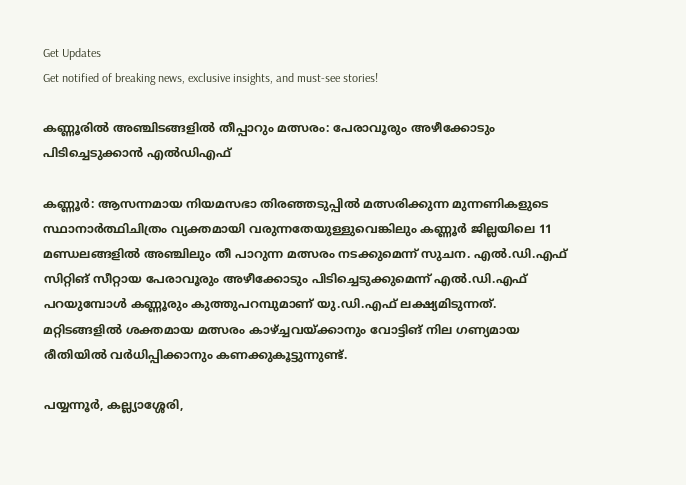Get Updates
Get notified of breaking news, exclusive insights, and must-see stories!

കണ്ണൂരിൽ അഞ്ചിടങ്ങളിൽ തീപ്പാറും മത്സരം: പേരാവൂരും അഴീക്കോടും പിടിച്ചെടുക്കാൻ എൽഡിഎഫ്

കണ്ണൂർ: ആസന്നമായ നിയമസഭാ തിരഞ്ഞടുപ്പിൽ മത്സരിക്കുന്ന മുന്നണികളുടെ സ്ഥാനാർത്ഥിചിത്രം വ്യക്തമായി വരുന്നതേയുള്ളുവെങ്കിലും കണ്ണൂർ ജില്ലയിലെ 11 മണ്ഡലങ്ങളിൽ അഞ്ചിലും തീ പാറുന്ന മത്സരം നടക്കുമെന്ന് സുചന. എൽ.ഡി.എഫ് സിറ്റിങ് സീറ്റായ പേരാവൂരും അഴീക്കോടും പിടിച്ചെടുക്കുമെന്ന് എൽ.ഡി.എഫ് പറയുമ്പോൾ കണ്ണൂരും കുത്തുപറമ്പുമാണ് യു.ഡി.എഫ് ലക്ഷ്യമിടുന്നത്. മറ്റിടങ്ങളിൽ ശക്തമായ മത്സരം കാഴ്ച്ചവയ്ക്കാനും വോട്ടിങ് നില ഗണ്യമായ രീതിയിൽ വർധിപ്പിക്കാനും കണക്കുകൂട്ടുന്നുണ്ട്.

പയ്യന്നൂർ, കല്ല്യാശ്ശേരി,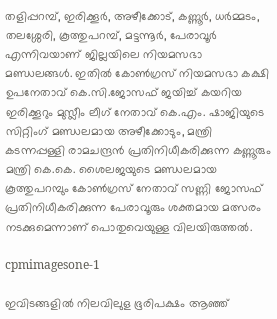തളിപ്പറമ്പ്, ഇരിക്കൂർ, അഴീക്കോട്, കണ്ണൂർ, ധർമ്മടം, തലശ്ശേരി, കൂത്തുപറമ്പ്, മട്ടന്നൂർ, പേരാവൂർ എന്നിവയാണ് ജില്ലയിലെ നിയമസഭാ മണ്ഡലങ്ങൾ. ഇതിൽ കോൺഗ്രസ് നിയമസഭാ കക്ഷി ഉപനേതാവ് കെ.സി.ജോസഫ് ജയിച്ച് കയറിയ ഇരിക്കൂറും മുസ്ലീം ലീഗ് നേതാവ് കെ.എം. ഷാജിയുടെ സിറ്റിംഗ് മണ്ഡലമായ അഴീക്കോടും, മന്ത്രി കടന്നപ്പള്ളി രാമചന്ദ്രൻ പ്രതിനിധീകരിക്കുന്ന കണ്ണൂരും മന്ത്രി കെ.കെ. ശൈലജയുടെ മണ്ഡലമായ കൂത്തുപറമ്പും കോൺഗ്രസ് നേതാവ് സണ്ണി ജോസഫ് പ്രതിനിധീകരിക്കുന്ന പേരാവൂരും ശക്തമായ മത്സരം നടക്കുമെന്നാണ് പൊതുവെയുള്ള വിലയിരുത്തൽ.

cpmimagesone-1

ഇവിടങ്ങളിൽ നിലവിലുള ഭൂരിപക്ഷം ആഞ്ഞ്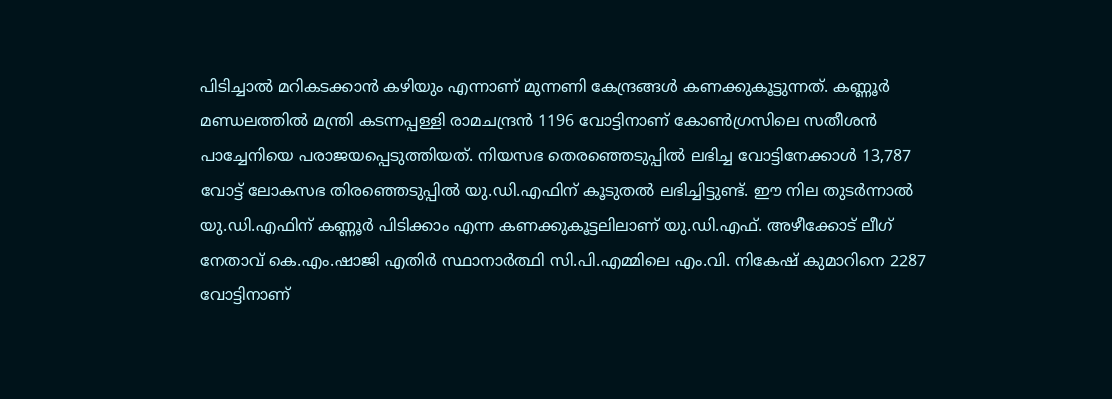പിടിച്ചാൽ മറികടക്കാൻ കഴിയും എന്നാണ് മുന്നണി കേന്ദ്രങ്ങൾ കണക്കുകൂട്ടുന്നത്. കണ്ണൂർ മണ്ഡലത്തിൽ മന്ത്രി കടന്നപ്പള്ളി രാമചന്ദ്രൻ 1196 വോട്ടിനാണ് കോൺഗ്രസിലെ സതീശൻ പാച്ചേനിയെ പരാജയപ്പെടുത്തിയത്. നിയസഭ തെരഞ്ഞെടുപ്പിൽ ലഭിച്ച വോട്ടിനേക്കാൾ 13,787 വോട്ട് ലോകസഭ തിരഞ്ഞെടുപ്പിൽ യു.ഡി.എഫിന് കൂടുതൽ ലഭിച്ചിട്ടുണ്ട്. ഈ നില തുടർന്നാൽ യു.ഡി.എഫിന് കണ്ണൂർ പിടിക്കാം എന്ന കണക്കുകൂട്ടലിലാണ് യു.ഡി.എഫ്. അഴീക്കോട് ലീഗ് നേതാവ് കെ.എം.ഷാജി എതിർ സ്ഥാനാർത്ഥി സി.പി.എമ്മിലെ എം.വി. നികേഷ് കുമാറിനെ 2287 വോട്ടിനാണ്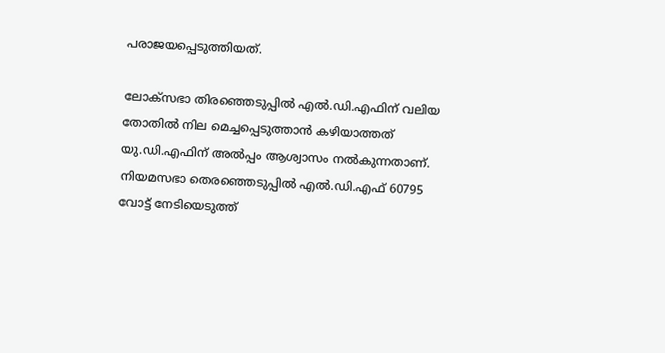പരാജയപ്പെടുത്തിയത്.

ലോക്‌സഭാ തിരഞ്ഞെടുപ്പിൽ എൽ.ഡി.എഫിന് വലിയ തോതിൽ നില മെച്ചപ്പെടുത്താൻ കഴിയാത്തത് യു.ഡി.എഫിന് അൽപ്പം ആശ്വാസം നൽകുന്നതാണ്. നിയമസഭാ തെരഞ്ഞെടുപ്പിൽ എൽ.ഡി.എഫ് 60795 വോട്ട് നേടിയെടുത്ത്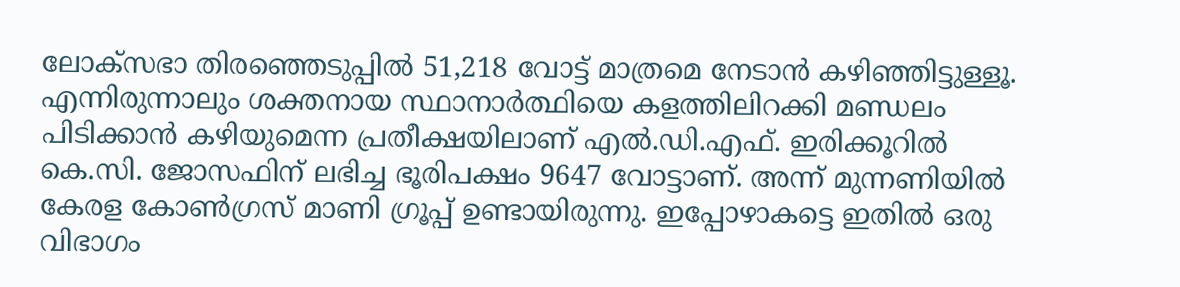ലോക്‌സഭാ തിരഞ്ഞെടുപ്പിൽ 51,218 വോട്ട് മാത്രമെ നേടാൻ കഴിഞ്ഞിട്ടുള്ളൂ. എന്നിരുന്നാലും ശക്തനായ സ്ഥാനാർത്ഥിയെ കളത്തിലിറക്കി മണ്ഡലം പിടിക്കാൻ കഴിയുമെന്ന പ്രതീക്ഷയിലാണ് എൽ.ഡി.എഫ്. ഇരിക്കൂറിൽ കെ.സി. ജോസഫിന് ലഭിച്ച ഭൂരിപക്ഷം 9647 വോട്ടാണ്. അന്ന് മുന്നണിയിൽ കേരള കോൺഗ്രസ് മാണി ഗ്രൂപ്പ് ഉണ്ടായിരുന്നു. ഇപ്പോഴാകട്ടെ ഇതിൽ ഒരു വിഭാഗം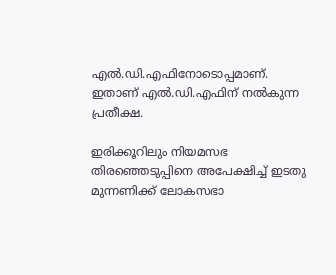എൽ.ഡി.എഫിനോടൊപ്പമാണ്. ഇതാണ് എൽ.ഡി.എഫിന് നൽകുന്ന പ്രതീക്ഷ.

ഇരിക്കൂറിലും നിയമസഭ തിരഞ്ഞെടുപ്പിനെ അപേക്ഷിച്ച് ഇടതു മുന്നണിക്ക് ലോകസഭാ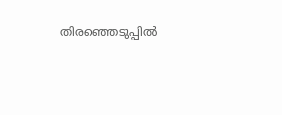തിരഞ്ഞെടുപ്പിൽ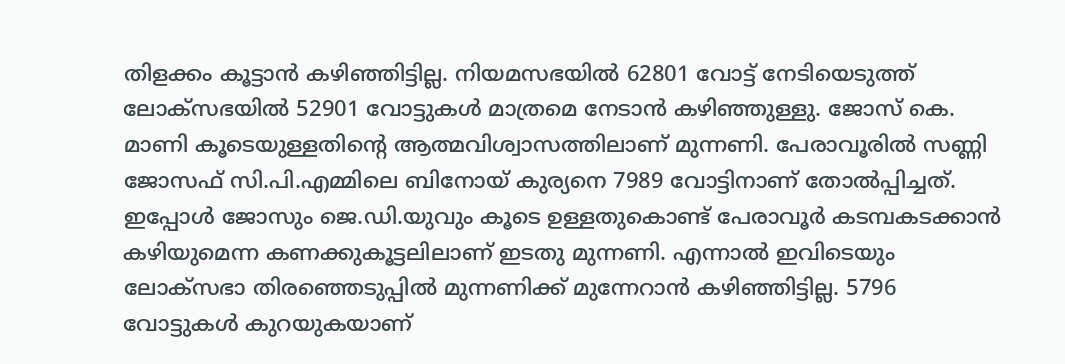തിളക്കം കൂട്ടാൻ കഴിഞ്ഞിട്ടില്ല. നിയമസഭയിൽ 62801 വോട്ട് നേടിയെടുത്ത് ലോക്‌സഭയിൽ 52901 വോട്ടുകൾ മാത്രമെ നേടാൻ കഴിഞ്ഞുള്ളു. ജോസ് കെ. മാണി കൂടെയുള്ളതിന്റെ ആത്മവിശ്വാസത്തിലാണ് മുന്നണി. പേരാവൂരിൽ സണ്ണി ജോസഫ് സി.പി.എമ്മിലെ ബിനോയ് കുര്യനെ 7989 വോട്ടിനാണ് തോൽപ്പിച്ചത്. ഇപ്പോൾ ജോസും ജെ.ഡി.യുവും കൂടെ ഉള്ളതുകൊണ്ട് പേരാവൂർ കടമ്പകടക്കാൻ കഴിയുമെന്ന കണക്കുകൂട്ടലിലാണ് ഇടതു മുന്നണി. എന്നാൽ ഇവിടെയും ലോക്‌സഭാ തിരഞ്ഞെടുപ്പിൽ മുന്നണിക്ക് മുന്നേറാൻ കഴിഞ്ഞിട്ടില്ല. 5796 വോട്ടുകൾ കുറയുകയാണ്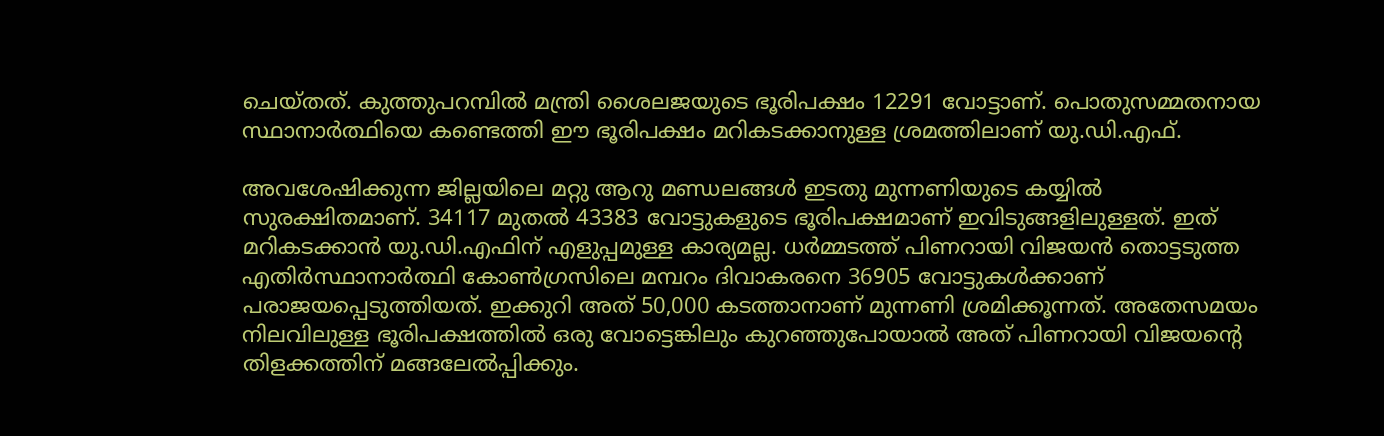ചെയ്തത്. കുത്തുപറമ്പിൽ മന്ത്രി ശൈലജയുടെ ഭൂരിപക്ഷം 12291 വോട്ടാണ്. പൊതുസമ്മതനായ സ്ഥാനാർത്ഥിയെ കണ്ടെത്തി ഈ ഭൂരിപക്ഷം മറികടക്കാനുള്ള ശ്രമത്തിലാണ് യു.ഡി.എഫ്.

അവശേഷിക്കുന്ന ജില്ലയിലെ മറ്റു ആറു മണ്ഡലങ്ങൾ ഇടതു മുന്നണിയുടെ കയ്യിൽ സുരക്ഷിതമാണ്. 34117 മുതൽ 43383 വോട്ടുകളുടെ ഭൂരിപക്ഷമാണ് ഇവിടുങ്ങളിലുള്ളത്. ഇത് മറികടക്കാൻ യു.ഡി.എഫിന് എളുപ്പമുള്ള കാര്യമല്ല. ധർമ്മടത്ത് പിണറായി വിജയൻ തൊട്ടടുത്ത എതിർസ്ഥാനാർത്ഥി കോൺഗ്രസിലെ മമ്പറം ദിവാകരനെ 36905 വോട്ടുകൾക്കാണ് പരാജയപ്പെടുത്തിയത്. ഇക്കുറി അത് 50,000 കടത്താനാണ് മുന്നണി ശ്രമിക്കൂന്നത്. അതേസമയം നിലവിലുള്ള ഭൂരിപക്ഷത്തിൽ ഒരു വോട്ടെങ്കിലും കുറഞ്ഞുപോയാൽ അത് പിണറായി വിജയന്റെ തിളക്കത്തിന് മങ്ങലേൽപ്പിക്കും.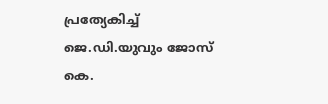പ്രത്യേകിച്ച് ജെ.ഡി.യുവും ജോസ് കെ.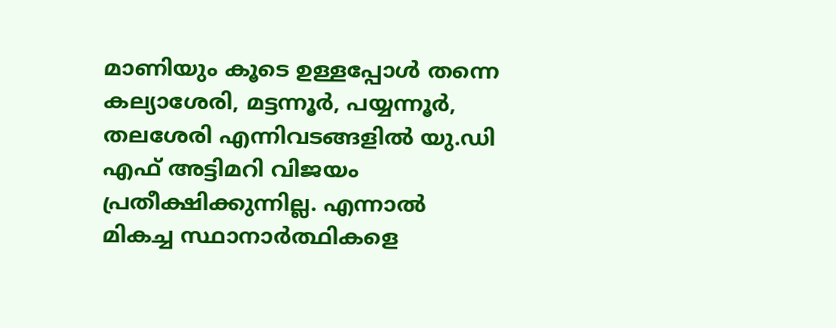മാണിയും കൂടെ ഉള്ളപ്പോൾ തന്നെ കല്യാശേരി, മട്ടന്നൂർ, പയ്യന്നൂർ, തലശേരി എന്നിവടങ്ങളിൽ യു.ഡി എഫ് അട്ടിമറി വിജയം പ്രതീക്ഷിക്കുന്നില്ല. എന്നാൽ മികച്ച സ്ഥാനാർത്ഥികളെ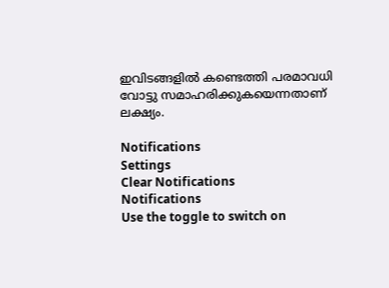ഇവിടങ്ങളിൽ കണ്ടെത്തി പരമാവധി വോട്ടു സമാഹരിക്കുകയെന്നതാണ് ലക്ഷ്യം.

Notifications
Settings
Clear Notifications
Notifications
Use the toggle to switch on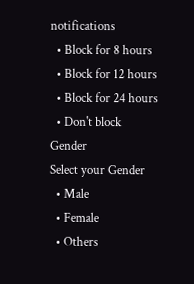notifications
  • Block for 8 hours
  • Block for 12 hours
  • Block for 24 hours
  • Don't block
Gender
Select your Gender
  • Male
  • Female
  • Others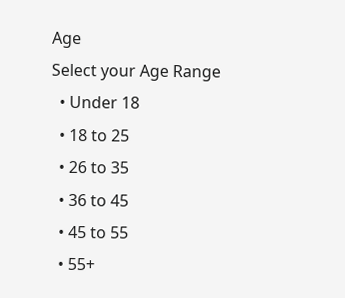Age
Select your Age Range
  • Under 18
  • 18 to 25
  • 26 to 35
  • 36 to 45
  • 45 to 55
  • 55+